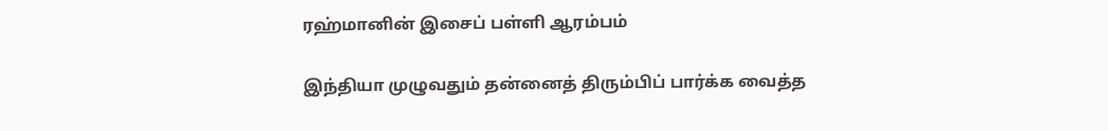ரஹ்மானின் இசைப் பள்ளி ஆரம்பம்

இந்தியா முழுவதும் தன்னைத் திரும்பிப் பார்க்க வைத்த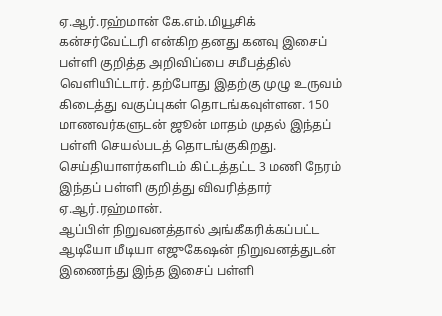ஏ.ஆர்.ரஹ்மான் கே.எம்.மியூசிக் கன்சர்வேட்டரி என்கிற தனது கனவு இசைப் பள்ளி குறித்த அறிவிப்பை சமீபத்தில் வெளியிட்டார். தற்போது இதற்கு முழு உருவம் கிடைத்து வகுப்புகள் தொடங்கவுள்ளன. 150 மாணவர்களுடன் ஜூன் மாதம் முதல் இந்தப் பள்ளி செயல்படத் தொடங்குகிறது.
செய்தியாளர்களிடம் கிட்டத்தட்ட 3 மணி நேரம் இந்தப் பள்ளி குறித்து விவரித்தார் ஏ.ஆர்.ரஹ்மான்.
ஆப்பிள் நிறுவனத்தால் அங்கீகரிக்கப்பட்ட ஆடியோ மீடியா எஜுகேஷன் நிறுவனத்துடன் இணைந்து இந்த இசைப் பள்ளி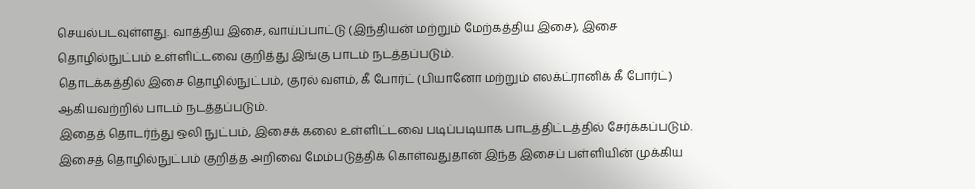செயல்படவுள்ளது. வாத்திய இசை, வாய்ப்பாட்டு (இந்தியன் மற்றும் மேற்கத்திய இசை), இசை தொழில்நுட்பம் உள்ளிட்டவை குறித்து இங்கு பாடம் நடத்தப்படும்.
தொடக்கத்தில் இசை தொழில்நுட்பம், குரல் வளம், கீ போர்ட் (பியானோ மற்றும் எலக்ட்ரானிக் கீ போர்ட்) ஆகியவற்றில் பாடம் நடத்தப்படும்.
இதைத் தொடர்ந்து ஒலி நுட்பம், இசைக் கலை உள்ளிட்டவை படிப்படியாக பாடத்திட்டத்தில் சேர்க்கப்படும்.
இசைத் தொழில்நுட்பம் குறித்த அறிவை மேம்படுத்திக் கொள்வதுதான் இந்த இசைப் பள்ளியின் முக்கிய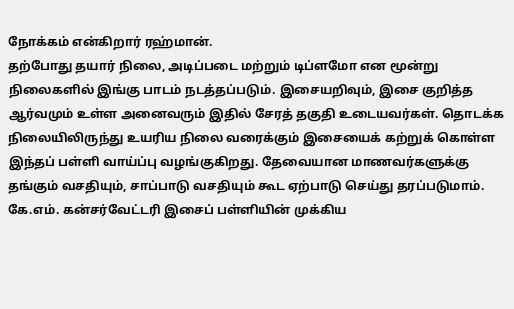நோக்கம் என்கிறார் ரஹ்மான்.
தற்போது தயார் நிலை, அடிப்படை மற்றும் டிப்ளமோ என மூன்று நிலைகளில் இங்கு பாடம் நடத்தப்படும். இசையறிவும், இசை குறித்த ஆர்வமும் உள்ள அனைவரும் இதில் சேரத் தகுதி உடையவர்கள். தொடக்க நிலையிலிருந்து உயரிய நிலை வரைக்கும் இசையைக் கற்றுக் கொள்ள இந்தப் பள்ளி வாய்ப்பு வழங்குகிறது. தேவையான மாணவர்களுக்கு தங்கும் வசதியும், சாப்பாடு வசதியும் கூட ஏற்பாடு செய்து தரப்படுமாம்.
கே.எம். கன்சர்வேட்டரி இசைப் பள்ளியின் முக்கிய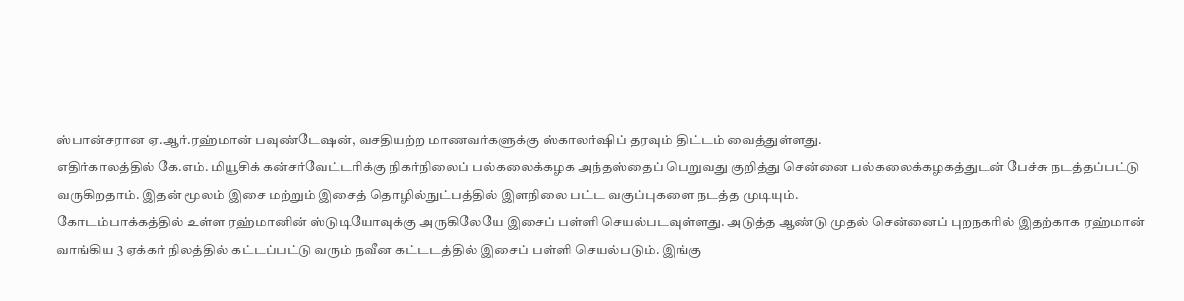ஸ்பான்சரான ஏ.ஆர்.ரஹ்மான் பவுண்டேஷன், வசதியற்ற மாணவர்களுக்கு ஸ்காலர்ஷிப் தரவும் திட்டம் வைத்துள்ளது.
எதிர்காலத்தில் கே.எம். மியூசிக் கன்சர்வேட்டரிக்கு நிகர்நிலைப் பல்கலைக்கழக அந்தஸ்தைப் பெறுவது குறித்து சென்னை பல்கலைக்கழகத்துடன் பேச்சு நடத்தப்பட்டு வருகிறதாம். இதன் மூலம் இசை மற்றும் இசைத் தொழில்நுட்பத்தில் இளநிலை பட்ட வகுப்புகளை நடத்த முடியும்.
கோடம்பாக்கத்தில் உள்ள ரஹ்மானின் ஸ்டுடியோவுக்கு அருகிலேயே இசைப் பள்ளி செயல்படவுள்ளது. அடுத்த ஆண்டு முதல் சென்னைப் புறநகரில் இதற்காக ரஹ்மான் வாங்கிய 3 ஏக்கர் நிலத்தில் கட்டப்பட்டு வரும் நவீன கட்டடத்தில் இசைப் பள்ளி செயல்படும். இங்கு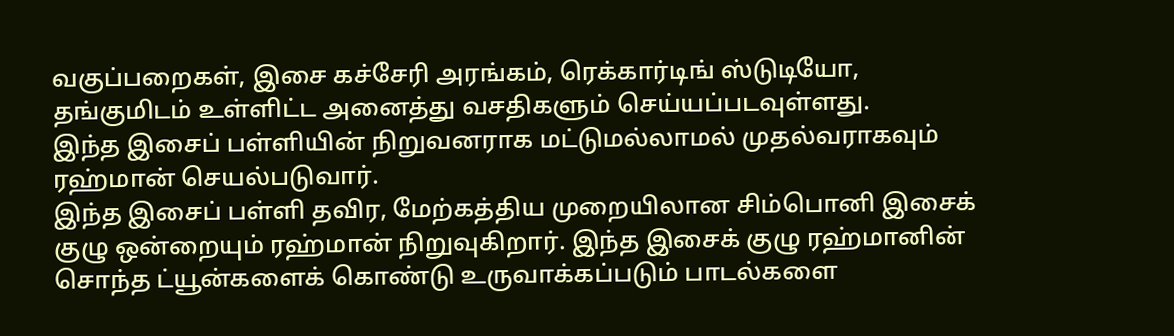வகுப்பறைகள், இசை கச்சேரி அரங்கம், ரெக்கார்டிங் ஸ்டுடியோ, தங்குமிடம் உள்ளிட்ட அனைத்து வசதிகளும் செய்யப்படவுள்ளது.
இந்த இசைப் பள்ளியின் நிறுவனராக மட்டுமல்லாமல் முதல்வராகவும் ரஹ்மான் செயல்படுவார்.
இந்த இசைப் பள்ளி தவிர, மேற்கத்திய முறையிலான சிம்பொனி இசைக் குழு ஒன்றையும் ரஹ்மான் நிறுவுகிறார். இந்த இசைக் குழு ரஹ்மானின் சொந்த ட்யூன்களைக் கொண்டு உருவாக்கப்படும் பாடல்களை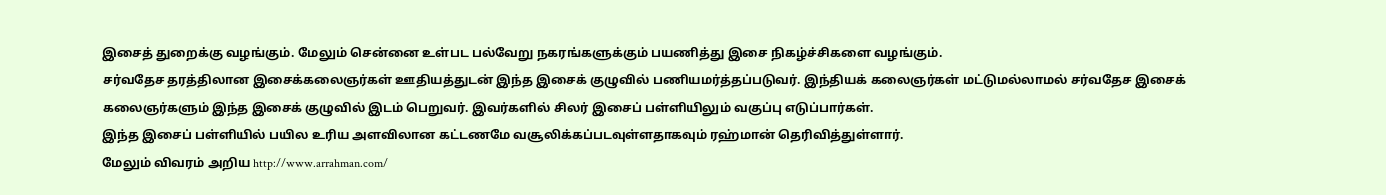இசைத் துறைக்கு வழங்கும். மேலும் சென்னை உள்பட பல்வேறு நகரங்களுக்கும் பயணித்து இசை நிகழ்ச்சிகளை வழங்கும்.
சர்வதேச தரத்திலான இசைக்கலைஞர்கள் ஊதியத்துடன் இந்த இசைக் குழுவில் பணியமர்த்தப்படுவர். இந்தியக் கலைஞர்கள் மட்டுமல்லாமல் சர்வதேச இசைக் கலைஞர்களும் இந்த இசைக் குழுவில் இடம் பெறுவர். இவர்களில் சிலர் இசைப் பள்ளியிலும் வகுப்பு எடுப்பார்கள்.
இந்த இசைப் பள்ளியில் பயில உரிய அளவிலான கட்டணமே வசூலிக்கப்படவுள்ளதாகவும் ரஹ்மான் தெரிவித்துள்ளார்.
மேலும் விவரம் அறிய http://www.arrahman.com/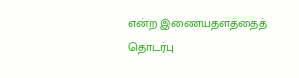என்ற இணையதளத்தைத் தொடர்பு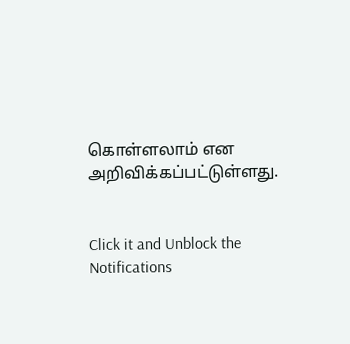கொள்ளலாம் என அறிவிக்கப்பட்டுள்ளது.


Click it and Unblock the Notifications